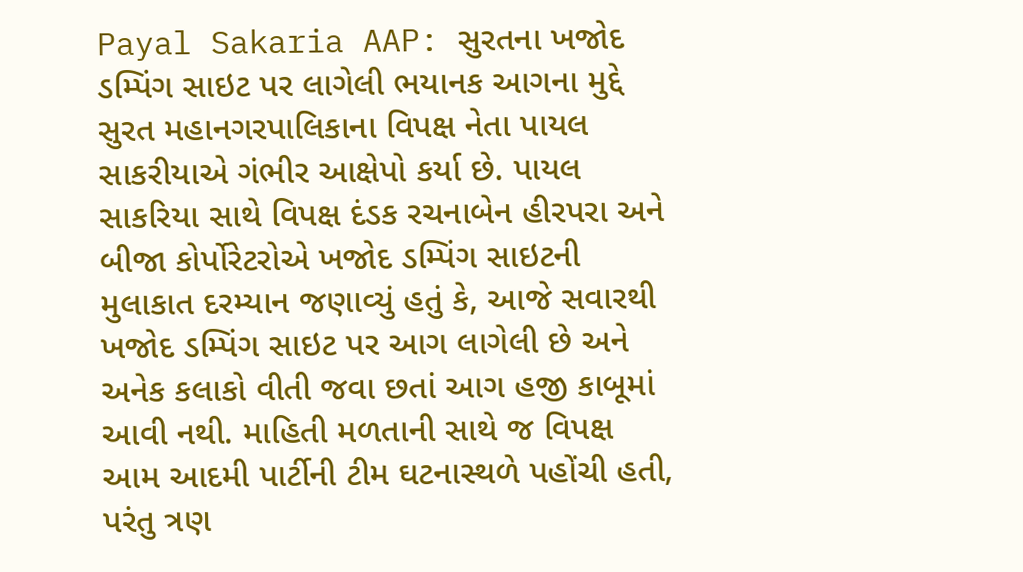Payal Sakaria AAP: સુરતના ખજોદ ડમ્પિંગ સાઇટ પર લાગેલી ભયાનક આગના મુદ્દે સુરત મહાનગરપાલિકાના વિપક્ષ નેતા પાયલ સાકરીયાએ ગંભીર આક્ષેપો કર્યા છે. પાયલ સાકરિયા સાથે વિપક્ષ દંડક રચનાબેન હીરપરા અને બીજા કોર્પોરેટરોએ ખજોદ ડમ્પિંગ સાઇટની મુલાકાત દરમ્યાન જણાવ્યું હતું કે, આજે સવારથી ખજોદ ડમ્પિંગ સાઇટ પર આગ લાગેલી છે અને અનેક કલાકો વીતી જવા છતાં આગ હજી કાબૂમાં આવી નથી. માહિતી મળતાની સાથે જ વિપક્ષ આમ આદમી પાર્ટીની ટીમ ઘટનાસ્થળે પહોંચી હતી, પરંતુ ત્રણ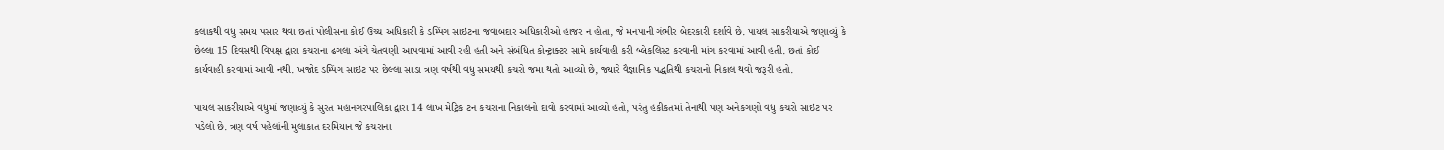કલાકથી વધુ સમય પસાર થવા છતાં પોલીસના કોઈ ઉચ્ચ અધિકારી કે ડમ્પિંગ સાઇટના જવાબદાર અધિકારીઓ હાજર ન હોતા, જે મનપાની ગંભીર બેદરકારી દર્શાવે છે. પાયલ સાકરીયાએ જણાવ્યું કે છેલ્લા 15 દિવસથી વિપક્ષ દ્વારા કચરાના ઢગલા અંગે ચેતવણી આપવામાં આવી રહી હતી અને સંબંધિત કોન્ટ્રાક્ટર સામે કાર્યવાહી કરી બ્લેકલિસ્ટ કરવાની માંગ કરવામાં આવી હતી. છતાં કોઈ કાર્યવાહી કરવામાં આવી નથી. ખજોદ ડમ્પિંગ સાઇટ પર છેલ્લા સાડા ત્રણ વર્ષથી વધુ સમયથી કચરો જમા થતો આવ્યો છે, જ્યારે વૈજ્ઞાનિક પદ્ધતિથી કચરાનો નિકાલ થવો જરૂરી હતો.

પાયલ સાકરીયાએ વધુમાં જણાવ્યું કે સુરત મહાનગરપાલિકા દ્વારા 14 લાખ મેટ્રિક ટન કચરાના નિકાલનો દાવો કરવામાં આવ્યો હતો, પરંતુ હકીકતમાં તેનાથી પણ અનેકગણો વધુ કચરો સાઇટ પર પડેલો છે. ત્રણ વર્ષ પહેલાંની મુલાકાત દરમિયાન જે કચરાના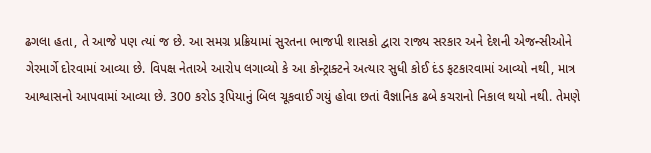ઢગલા હતા, તે આજે પણ ત્યાં જ છે. આ સમગ્ર પ્રક્રિયામાં સુરતના ભાજપી શાસકો દ્વારા રાજ્ય સરકાર અને દેશની એજન્સીઓને ગેરમાર્ગે દોરવામાં આવ્યા છે. વિપક્ષ નેતાએ આરોપ લગાવ્યો કે આ કોન્ટ્રાક્ટને અત્યાર સુધી કોઈ દંડ ફટકારવામાં આવ્યો નથી, માત્ર આશ્વાસનો આપવામાં આવ્યા છે. 300 કરોડ રૂપિયાનું બિલ ચૂકવાઈ ગયું હોવા છતાં વૈજ્ઞાનિક ઢબે કચરાનો નિકાલ થયો નથી. તેમણે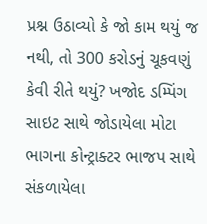પ્રશ્ન ઉઠાવ્યો કે જો કામ થયું જ નથી, તો 300 કરોડનું ચૂકવણું કેવી રીતે થયું? ખજોદ ડમ્પિંગ સાઇટ સાથે જોડાયેલા મોટા ભાગના કોન્ટ્રાક્ટર ભાજપ સાથે સંકળાયેલા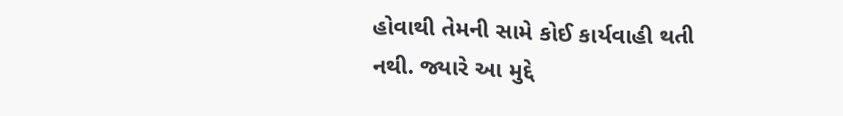હોવાથી તેમની સામે કોઈ કાર્યવાહી થતી નથી. જ્યારે આ મુદ્દે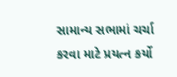સામાન્ય સભામાં ચર્ચા કરવા માટે પ્રયત્ન કર્યો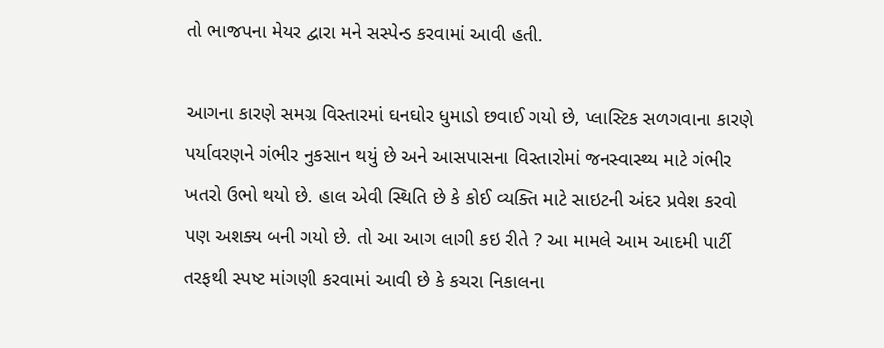તો ભાજપના મેયર દ્વારા મને સસ્પેન્ડ કરવામાં આવી હતી.

આગના કારણે સમગ્ર વિસ્તારમાં ઘનઘોર ધુમાડો છવાઈ ગયો છે, પ્લાસ્ટિક સળગવાના કારણે પર્યાવરણને ગંભીર નુકસાન થયું છે અને આસપાસના વિસ્તારોમાં જનસ્વાસ્થ્ય માટે ગંભીર ખતરો ઉભો થયો છે. હાલ એવી સ્થિતિ છે કે કોઈ વ્યક્તિ માટે સાઇટની અંદર પ્રવેશ કરવો પણ અશક્ય બની ગયો છે. તો આ આગ લાગી કઇ રીતે ? આ મામલે આમ આદમી પાર્ટી તરફથી સ્પષ્ટ માંગણી કરવામાં આવી છે કે કચરા નિકાલના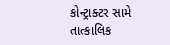કોન્ટ્રાક્ટર સામે તાત્કાલિક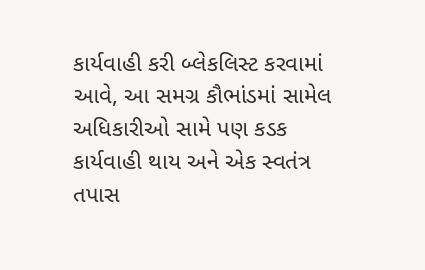કાર્યવાહી કરી બ્લેકલિસ્ટ કરવામાં આવે, આ સમગ્ર કૌભાંડમાં સામેલ અધિકારીઓ સામે પણ કડક કાર્યવાહી થાય અને એક સ્વતંત્ર તપાસ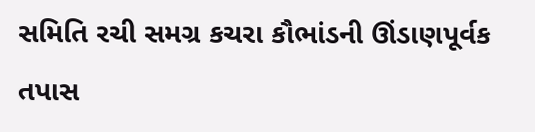સમિતિ રચી સમગ્ર કચરા કૌભાંડની ઊંડાણપૂર્વક તપાસ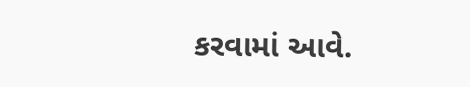કરવામાં આવે.